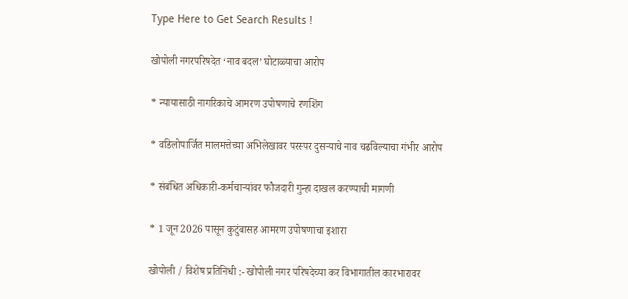Type Here to Get Search Results !

खोपोली नगरपरिषदेत ‘नाव बदल’ घोटाळ्याचा आरोप

* न्यायासाठी नागरिकाचे आमरण उपोषणाचे रणशिंग

* वडिलोपार्जित मालमत्तेच्या अभिलेखावर परस्पर दुसऱ्याचे नाव चढविल्याचा गंभीर आरोप

* संबंधित अधिकारी-कर्मचाऱ्यांवर फौजदारी गुन्हा दाखल करण्याची मागणी

* 1 जून 2026 पासून कुटुंबासह आमरण उपोषणाचा इशारा

खोपोली / विशेष प्रतिनिधी :- खोपोली नगर परिषदेच्या कर विभागातील कारभारावर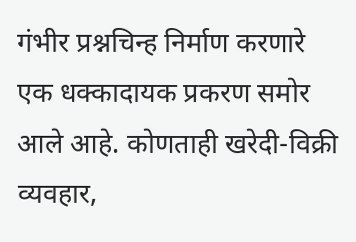गंभीर प्रश्नचिन्ह निर्माण करणारे एक धक्कादायक प्रकरण समोर आले आहे. कोणताही खरेदी-विक्री व्यवहार,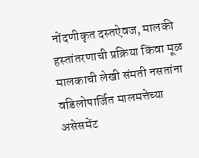नोंदणीकृत दस्तऐवज, मालकी हस्तांतरणाची प्रक्रिया किंवा मूळ मालकाची लेखी संमती नसतांना वडिलोपार्जित मालमत्तेच्या असेसमेंट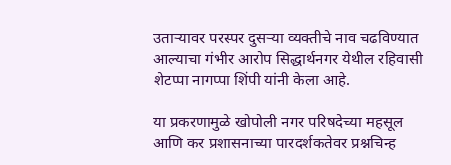उताऱ्यावर परस्पर दुसऱ्या व्यक्तीचे नाव चढविण्यात आल्याचा गंभीर आरोप सिद्धार्थनगर येथील रहिवासी शेटप्पा नागप्पा शिंपी यांनी केला आहे.

या प्रकरणामुळे खोपोली नगर परिषदेच्या महसूल आणि कर प्रशासनाच्या पारदर्शकतेवर प्रश्नचिन्ह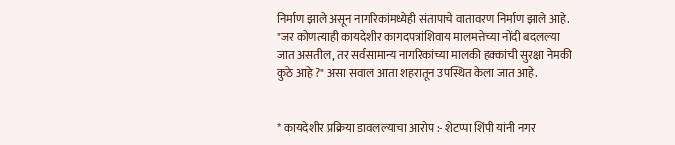निर्माण झाले असून नागरिकांमध्येही संतापाचे वातावरण निर्माण झाले आहे. "जर कोणत्याही कायदेशीर कागदपत्रांशिवाय मालमत्तेच्या नोंदी बदलल्या जात असतील, तर सर्वसामान्य नागरिकांच्या मालकी हक्कांची सुरक्षा नेमकी कुठे आहे ?" असा सवाल आता शहरातून उपस्थित केला जात आहे.


* कायदेशीर प्रक्रिया डावलल्याचा आरोप :- शेटप्पा शिंपी यांनी नगर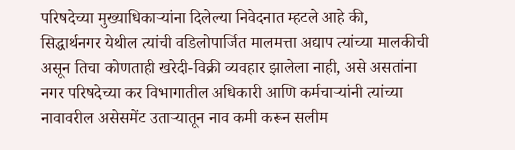परिषदेच्या मुख्याधिकाऱ्यांना दिलेल्या निवेदनात म्हटले आहे की, सिद्धार्थनगर येथील त्यांची वडिलोपार्जित मालमत्ता अद्याप त्यांच्या मालकीची असून तिचा कोणताही खरेदी-विक्री व्यवहार झालेला नाही, असे असतांना नगर परिषदेच्या कर विभागातील अधिकारी आणि कर्मचाऱ्यांनी त्यांच्या नावावरील असेसमेंट उताऱ्यातून नाव कमी करून सलीम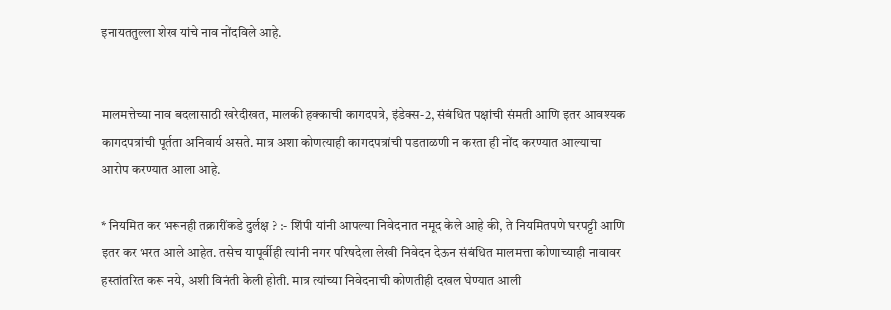इनायततुल्ला शेख यांचे नाव नोंदविले आहे.


मालमत्तेच्या नाव बदलासाठी खरेदीखत, मालकी हक्काची कागदपत्रे, इंडेक्स-2, संबंधित पक्षांची संमती आणि इतर आवश्यक कागदपत्रांची पूर्तता अनिवार्य असते. मात्र अशा कोणत्याही कागदपत्रांची पडताळणी न करता ही नोंद करण्यात आल्याचा आरोप करण्यात आला आहे.

* नियमित कर भरूनही तक्रारींकडे दुर्लक्ष ? :- शिंपी यांनी आपल्या निवेदनात नमूद केले आहे की, ते नियमितपणे घरपट्टी आणि इतर कर भरत आले आहेत. तसेच यापूर्वीही त्यांनी नगर परिषदेला लेखी निवेदन देऊन संबंधित मालमत्ता कोणाच्याही नावावर हस्तांतरित करू नये, अशी विनंती केली होती. मात्र त्यांच्या निवेदनाची कोणतीही दखल घेण्यात आली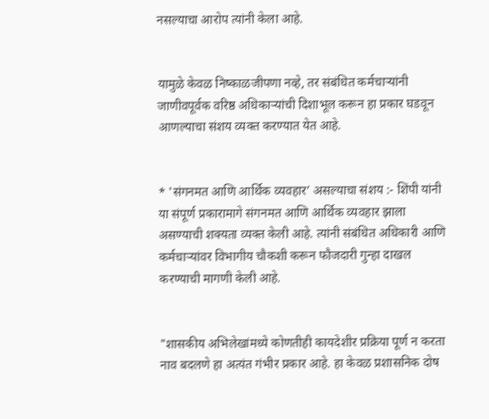नसल्याचा आरोप त्यांनी केला आहे.


यामुळे केवळ निष्काळजीपणा नव्हे, तर संबंधित कर्मचाऱ्यांनी जाणीवपूर्वक वरिष्ठ अधिकाऱ्यांची दिशाभूल करून हा प्रकार घडवून आणल्याचा संशय व्यक्त करण्यात येत आहे.


* 'संगनमत आणि आर्थिक व्यवहार’ असल्याचा संशय :- शिंपी यांनी या संपूर्ण प्रकारामागे संगनमत आणि आर्थिक व्यवहार झाला असण्याची शक्यता व्यक्त केली आहे. त्यांनी संबंधित अधिकारी आणि कर्मचाऱ्यांवर विभागीय चौकशी करून फौजदारी गुन्हा दाखल करण्याची मागणी केली आहे.


"शासकीय अभिलेखांमध्ये कोणतीही कायदेशीर प्रक्रिया पूर्ण न करता नाव बदलणे हा अत्यंत गंभीर प्रकार आहे. हा केवळ प्रशासनिक दोष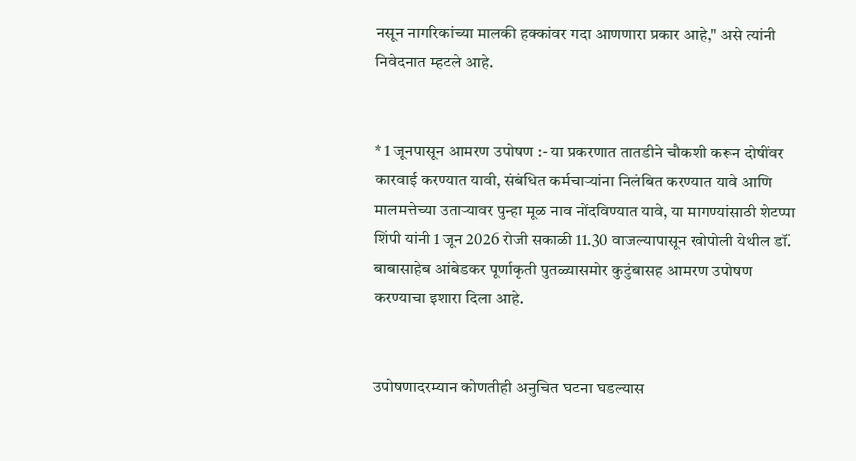नसून नागरिकांच्या मालकी हक्कांवर गदा आणणारा प्रकार आहे," असे त्यांनी निवेदनात म्हटले आहे.


* 1 जूनपासून आमरण उपोषण :- या प्रकरणात तातडीने चौकशी करून दोषींवर कारवाई करण्यात यावी, संबंधित कर्मचाऱ्यांना निलंबित करण्यात यावे आणि मालमत्तेच्या उताऱ्यावर पुन्हा मूळ नाव नोंदविण्यात यावे, या मागण्यांसाठी शेटप्पा शिंपी यांनी 1 जून 2026 रोजी सकाळी 11.30 वाजल्यापासून खोपोली येथील डॉं. बाबासाहेब आंबेडकर पूर्णाकृती पुतळ्यासमोर कुटुंबासह आमरण उपोषण करण्याचा इशारा दिला आहे.


उपोषणादरम्यान कोणतीही अनुचित घटना घडल्यास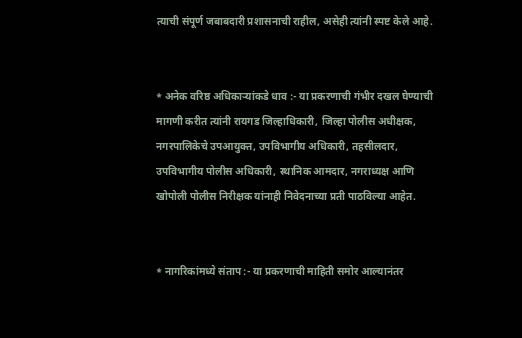त्याची संपूर्ण जबाबदारी प्रशासनाची राहील, असेही त्यांनी स्पष्ट केले आहे.


* अनेक वरिष्ठ अधिकाऱ्यांकडे धाव :- या प्रकरणाची गंभीर दखल घेण्याची मागणी करीत त्यांनी रायगड जिल्हाधिकारी, जिल्हा पोलीस अधीक्षक, नगरपालिकेचे उपआयुक्त, उपविभागीय अधिकारी, तहसीलदार, उपविभागीय पोलीस अधिकारी, स्थानिक आमदार, नगराध्यक्ष आणि खोपोली पोलीस निरीक्षक यांनाही निवेदनाच्या प्रती पाठविल्या आहेत.


* नागरिकांमध्ये संताप :- या प्रकरणाची माहिती समोर आल्यानंतर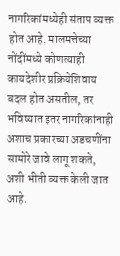नागरिकांमध्येही संताप व्यक्त होत आहे. मालमत्तेच्या नोंदींमध्ये कोणत्याही कायदेशीर प्रक्रियेशिवाय बदल होत असतील, तर भविष्यात इतर नागरिकांनाही अशाच प्रकारच्या अडचणींना सामोरे जावे लागू शकते, अशी भीती व्यक्त केली जात आहे.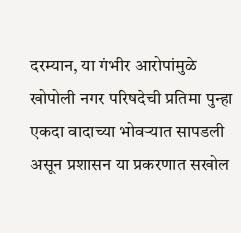दरम्यान, या गंभीर आरोपांमुळे खोपोली नगर परिषदेची प्रतिमा पुन्हा एकदा वादाच्या भोवऱ्यात सापडली असून प्रशासन या प्रकरणात सखोल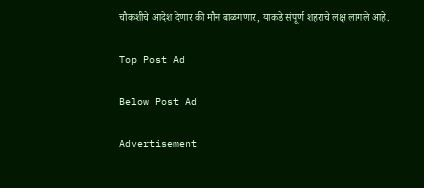चौकशीचे आदेश देणार की मौन बाळगणार, याकडे संपूर्ण शहराचे लक्ष लागले आहे.

Top Post Ad

Below Post Ad

Advertisement